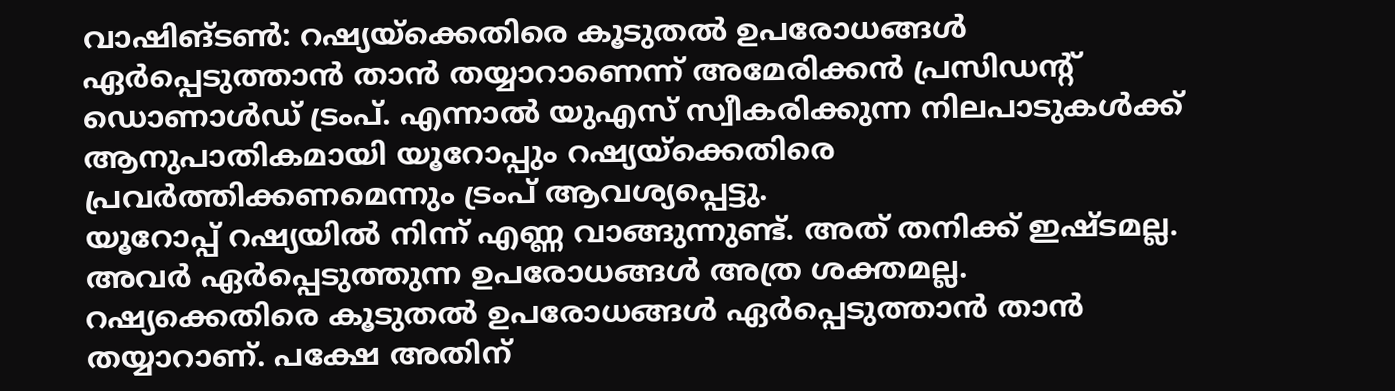വാഷിങ്ടൺ: റഷ്യയ്ക്കെതിരെ കൂടുതൽ ഉപരോധങ്ങൾ ഏർപ്പെടുത്താൻ താൻ തയ്യാറാണെന്ന് അമേരിക്കൻ പ്രസിഡന്റ് ഡൊണാൾഡ് ട്രംപ്. എന്നാൽ യുഎസ് സ്വീകരിക്കുന്ന നിലപാടുകൾക്ക് ആനുപാതികമായി യൂറോപ്പും റഷ്യയ്ക്കെതിരെ പ്രവർത്തിക്കണമെന്നും ട്രംപ് ആവശ്യപ്പെട്ടു.
യൂറോപ്പ് റഷ്യയിൽ നിന്ന് എണ്ണ വാങ്ങുന്നുണ്ട്. അത് തനിക്ക് ഇഷ്ടമല്ല. അവർ ഏർപ്പെടുത്തുന്ന ഉപരോധങ്ങൾ അത്ര ശക്തമല്ല. റഷ്യക്കെതിരെ കൂടുതൽ ഉപരോധങ്ങൾ ഏർപ്പെടുത്താൻ താൻ തയ്യാറാണ്. പക്ഷേ അതിന്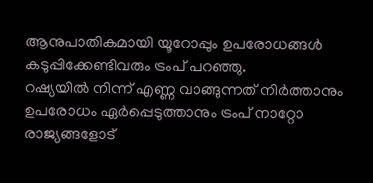ആനുപാതികമായി യൂറോപ്പും ഉപരോധങ്ങൾ കടുപ്പിക്കേണ്ടിവരും ട്രംപ് പറഞ്ഞു.
റഷ്യയിൽ നിന്ന് എണ്ണ വാങ്ങുന്നത് നിർത്താനും ഉപരോധം ഏർപ്പെടുത്താനും ട്രംപ് നാറ്റോ രാജ്യങ്ങളോട്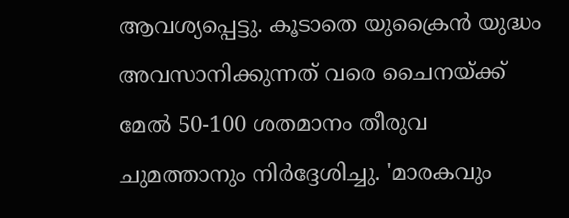ആവശ്യപ്പെട്ടു. കൂടാതെ യുക്രൈൻ യുദ്ധം അവസാനിക്കുന്നത് വരെ ചൈനയ്ക്ക് മേൽ 50-100 ശതമാനം തീരുവ ചുമത്താനും നിർദ്ദേശിച്ചു. 'മാരകവും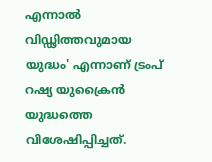എന്നാൽ വിഡ്ഢിത്തവുമായ യുദ്ധം' എന്നാണ് ട്രംപ് റഷ്യ യുക്രൈൻ യുദ്ധത്തെ വിശേഷിപ്പിച്ചത്.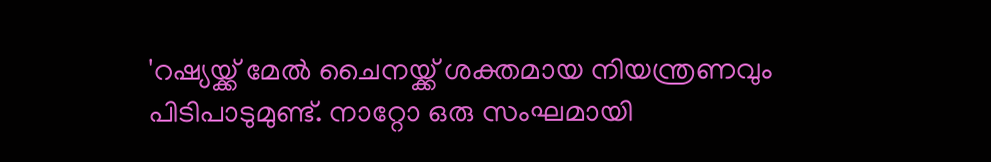'റഷ്യയ്ക്ക് മേൽ ചൈനയ്ക്ക് ശക്തമായ നിയന്ത്രണവും പിടിപാടുമുണ്ട്. നാറ്റോ ഒരു സംഘമായി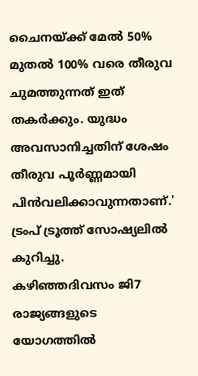ചൈനയ്ക്ക് മേൽ 50% മുതൽ 100% വരെ തീരുവ ചുമത്തുന്നത് ഇത് തകർക്കും. യുദ്ധം അവസാനിച്ചതിന് ശേഷം തീരുവ പൂർണ്ണമായി പിൻവലിക്കാവുന്നതാണ്.' ട്രംപ് ട്രൂത്ത് സോഷ്യലിൽ കുറിച്ചു.
കഴിഞ്ഞദിവസം ജി7 രാജ്യങ്ങളുടെ യോഗത്തിൽ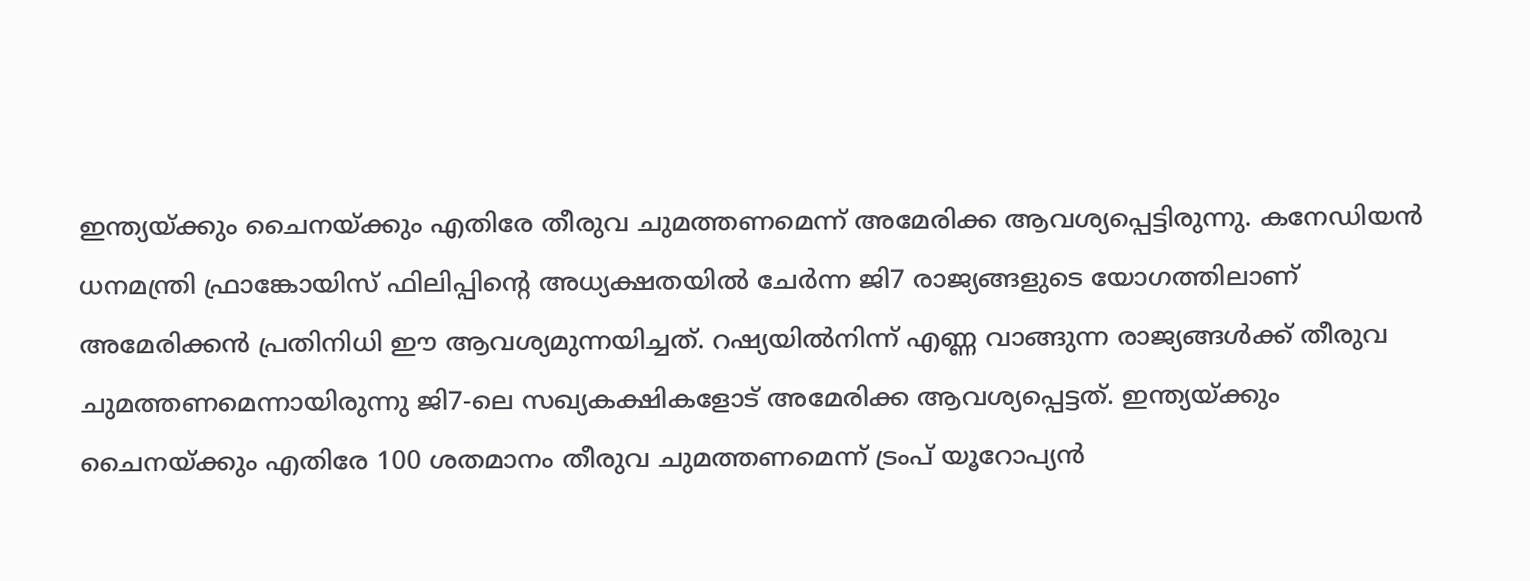ഇന്ത്യയ്ക്കും ചൈനയ്ക്കും എതിരേ തീരുവ ചുമത്തണമെന്ന് അമേരിക്ക ആവശ്യപ്പെട്ടിരുന്നു. കനേഡിയൻ ധനമന്ത്രി ഫ്രാങ്കോയിസ് ഫിലിപ്പിന്റെ അധ്യക്ഷതയിൽ ചേർന്ന ജി7 രാജ്യങ്ങളുടെ യോഗത്തിലാണ് അമേരിക്കൻ പ്രതിനിധി ഈ ആവശ്യമുന്നയിച്ചത്. റഷ്യയിൽനിന്ന് എണ്ണ വാങ്ങുന്ന രാജ്യങ്ങൾക്ക് തീരുവ ചുമത്തണമെന്നായിരുന്നു ജി7-ലെ സഖ്യകക്ഷികളോട് അമേരിക്ക ആവശ്യപ്പെട്ടത്. ഇന്ത്യയ്ക്കും ചൈനയ്ക്കും എതിരേ 100 ശതമാനം തീരുവ ചുമത്തണമെന്ന് ട്രംപ് യൂറോപ്യൻ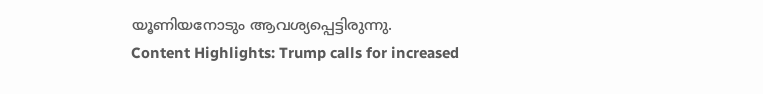യൂണിയനോടും ആവശ്യപ്പെട്ടിരുന്നു.
Content Highlights: Trump calls for increased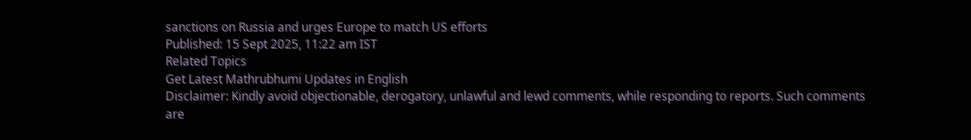sanctions on Russia and urges Europe to match US efforts
Published: 15 Sept 2025, 11:22 am IST
Related Topics
Get Latest Mathrubhumi Updates in English
Disclaimer: Kindly avoid objectionable, derogatory, unlawful and lewd comments, while responding to reports. Such comments are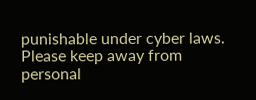punishable under cyber laws. Please keep away from personal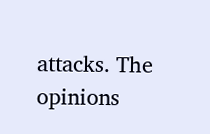attacks. The opinions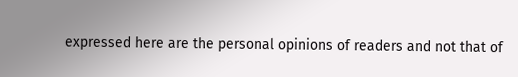expressed here are the personal opinions of readers and not that of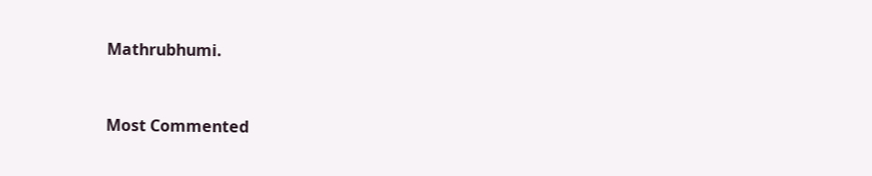Mathrubhumi.



Most Commented